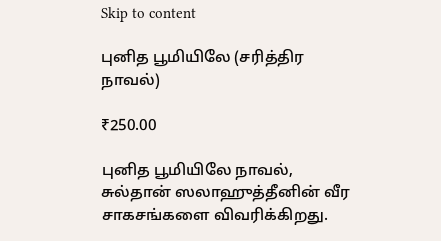Skip to content

புனித பூமியிலே (சரித்திர நாவல்)

₹250.00

புனித பூமியிலே நாவல், சுல்தான் ஸலாஹுத்தீனின் வீர சாகசங்களை விவரிக்கிறது.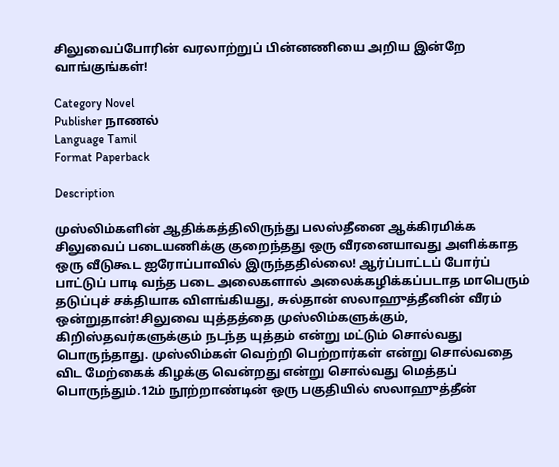சிலுவைப்போரின் வரலாற்றுப் பின்னணியை அறிய இன்றே வாங்குங்கள்!

Category Novel
Publisher நாணல்
Language Tamil
Format Paperback

Description

முஸ்லிம்களின் ஆதிக்கத்திலிருந்து பலஸ்தீனை ஆக்கிரமிக்க சிலுவைப் படையணிக்கு குறைந்தது ஒரு வீரனையாவது அளிக்காத ஒரு வீடுகூட ஐரோப்பாவில் இருந்ததில்லை! ஆர்ப்பாட்டப் போர்ப் பாட்டுப் பாடி வந்த படை அலைகளால் அலைக்கழிக்கப்படாத மாபெரும் தடுப்புச் சக்தியாக விளங்கியது, சுல்தான் ஸலாஹுத்தீனின் வீரம் ஒன்றுதான்!சிலுவை யுத்தத்தை முஸ்லிம்களுக்கும், கிறிஸ்தவர்களுக்கும் நடந்த யுத்தம் என்று மட்டும் சொல்வது பொருந்தாது. முஸ்லிம்கள் வெற்றி பெற்றார்கள் என்று சொல்வதை விட மேற்கைக் கிழக்கு வென்றது என்று சொல்வது மெத்தப் பொருந்தும்.12ம் நூற்றாண்டின் ஒரு பகுதியில் ஸலாஹுத்தீன்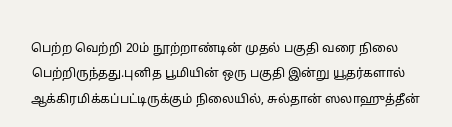பெற்ற வெற்றி 20ம் நூற்றாண்டின் முதல் பகுதி வரை நிலை பெற்றிருந்தது.புனித பூமியின் ஒரு பகுதி இன்று யூதர்களால் ஆக்கிரமிக்கப்பட்டிருக்கும் நிலையில், சுல்தான் ஸலாஹுத்தீன்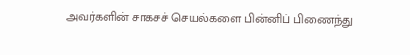அவர்களின் சாகசச் செயல்களை பின்னிப் பிணைந்து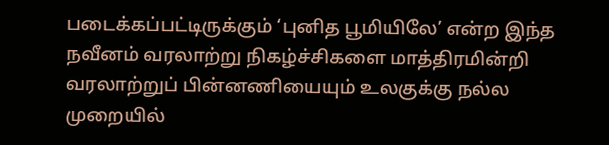படைக்கப்பட்டிருக்கும் ‘புனித பூமியிலே’ என்ற இந்த நவீனம் வரலாற்று நிகழ்ச்சிகளை மாத்திரமின்றி வரலாற்றுப் பின்னணியையும் உலகுக்கு நல்ல முறையில்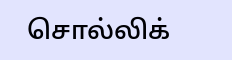சொல்லிக்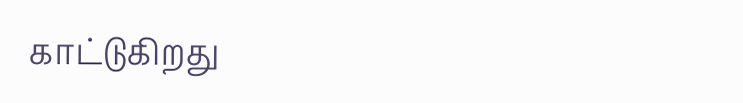காட்டுகிறது